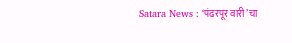Satara News : ‘पंढरपूर वारी’चा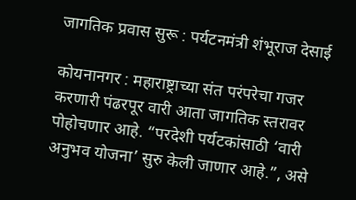जागतिक प्रवास सुरू : पर्यटनमंत्री शंभूराज देसाई

कोयनानगर : महाराष्ट्राच्या संत परंपरेचा गजर करणारी पंढरपूर वारी आता जागतिक स्तरावर पोहोचणार आहे. “परदेशी पर्यटकांसाठी ‘वारी अनुभव योजना’ सुरु केली जाणार आहे.”, असे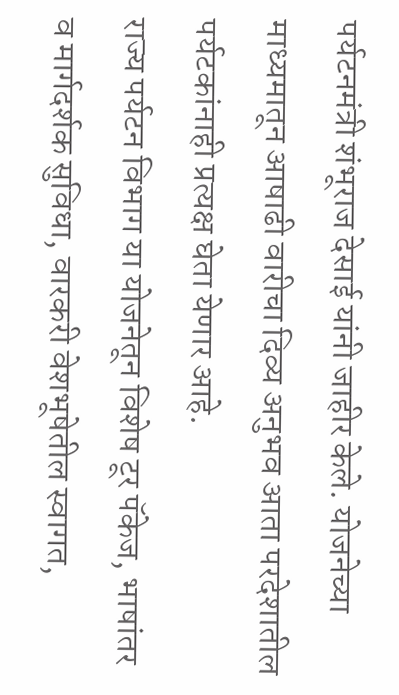पर्यटनमंत्री शंभूराज देसाई यांनी जाहीर केले. योजनेच्या माध्यमातून आषाढी वारीचा दिव्य अनुभव आता परदेशातील पर्यटकांनाही प्रत्यक्ष घेता येणार आहे.
राज्य पर्यटन विभाग या योजनेतून विशेष टूर पॅकेज, भाषांतर व मार्गदर्शक सुविधा, वारकरी वेशभूषेतील स्वागत,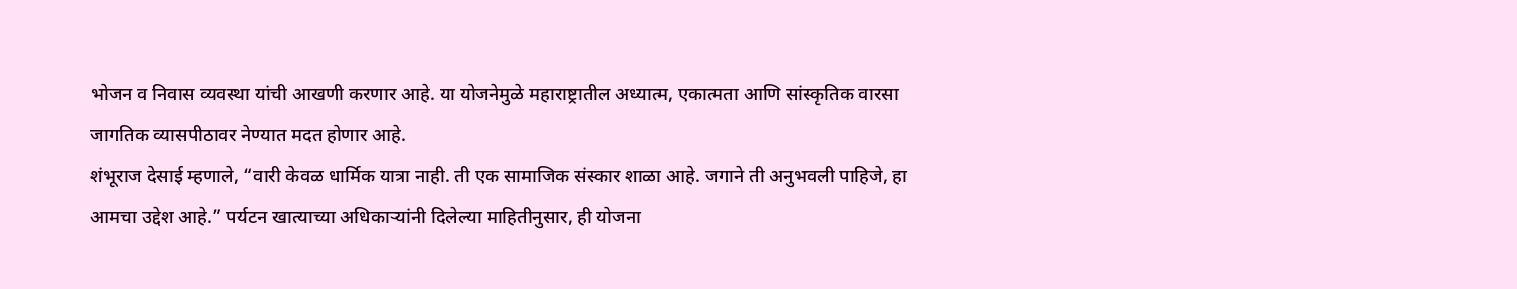भोजन व निवास व्यवस्था यांची आखणी करणार आहे. या योजनेमुळे महाराष्ट्रातील अध्यात्म, एकात्मता आणि सांस्कृतिक वारसा जागतिक व्यासपीठावर नेण्यात मदत होणार आहे.
शंभूराज देसाई म्हणाले, “वारी केवळ धार्मिक यात्रा नाही. ती एक सामाजिक संस्कार शाळा आहे. जगाने ती अनुभवली पाहिजे, हा आमचा उद्देश आहे.” पर्यटन खात्याच्या अधिकाऱ्यांनी दिलेल्या माहितीनुसार, ही योजना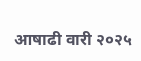आषाढी वारी २०२५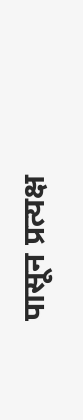पासून प्रत्यक्ष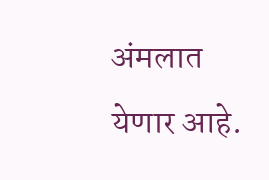अंमलात येणार आहे.